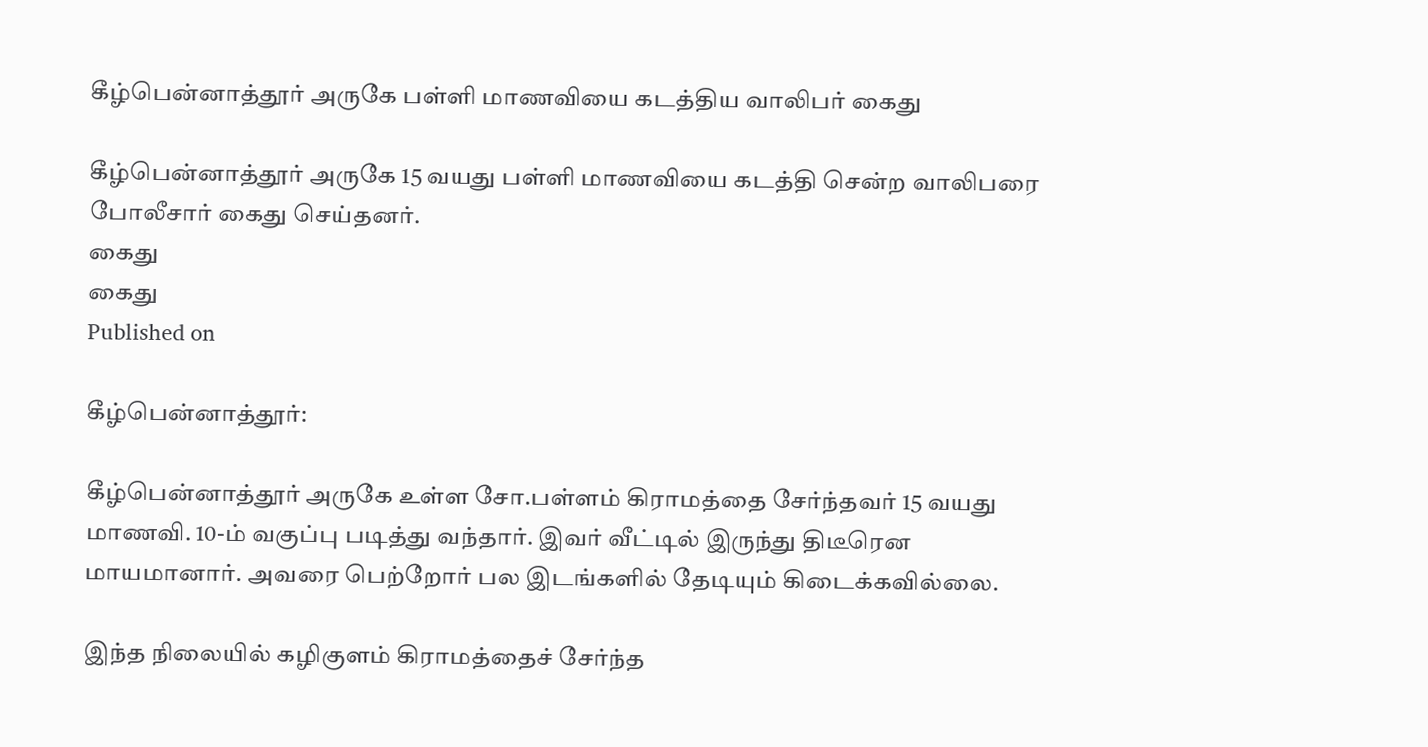கீழ்பென்னாத்தூர் அருகே பள்ளி மாணவியை கடத்திய வாலிபர் கைது

கீழ்பென்னாத்தூர் அருகே 15 வயது பள்ளி மாணவியை கடத்தி சென்ற வாலிபரை போலீசார் கைது செய்தனர்.
கைது
கைது
Published on

கீழ்பென்னாத்தூர்:

கீழ்பென்னாத்தூர் அருகே உள்ள சோ.பள்ளம் கிராமத்தை சேர்ந்தவர் 15 வயது மாணவி. 10-ம் வகுப்பு படித்து வந்தார். இவர் வீட்டில் இருந்து திடீரென மாயமானார். அவரை பெற்றோர் பல இடங்களில் தேடியும் கிடைக்கவில்லை.

இந்த நிலையில் கழிகுளம் கிராமத்தைச் சேர்ந்த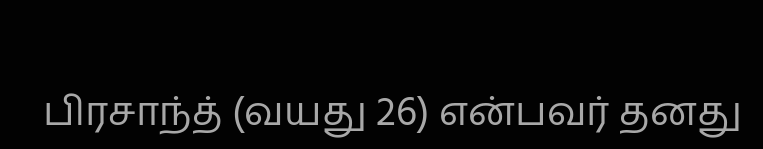பிரசாந்த் (வயது 26) என்பவர் தனது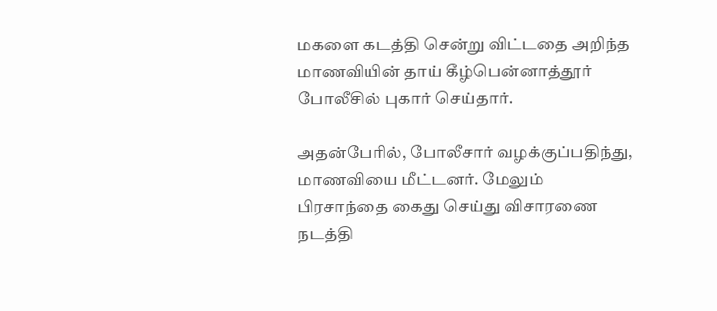மகளை கடத்தி சென்று விட்டதை அறிந்த மாணவியின் தாய் கீழ்பென்னாத்தூர் போலீசில் புகார் செய்தார்.

அதன்பேரில், போலீசார் வழக்குப்பதிந்து, மாணவியை மீட்டனர். மேலும் பிரசாந்தை கைது செய்து விசாரணை நடத்தி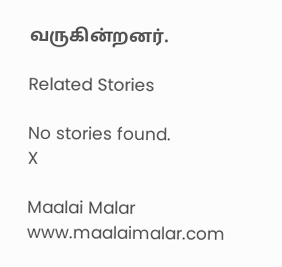வருகின்றனர்.

Related Stories

No stories found.
X

Maalai Malar
www.maalaimalar.com